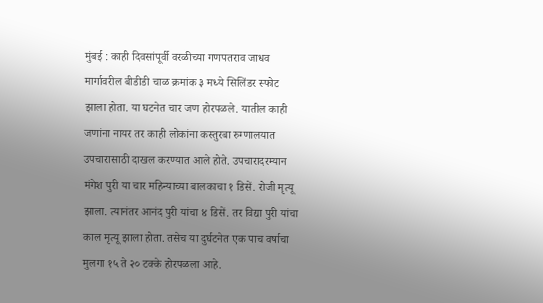मुंबई : काही दिवसांपूर्वी वरळीच्या गणपतराव जाधव मार्गावरील बीडीडी चाळ क्रमांक ३ मध्ये सिलिंडर स्फोट झाला होता. या घटनेत चार जण होरपळले. यातील काही जणांना नायर तर काही लोकांना कस्तुरबा रुग्णालयात उपचारासाठी दाखल करण्यात आले होते. उपचारादरम्यान मंगेश पुरी या चार महिन्याच्या बालकाचा १ डिसें. रोजी मृत्यू झाला. त्यानंतर आनंद पुरी यांचा ४ डिसें. तर विद्या पुरी यांचा काल मृत्यू झाला होता. तसेच या दुर्घटनेत एक पाच वर्षाचा मुलगा १५ ते २० टक्के होरपळला आहे.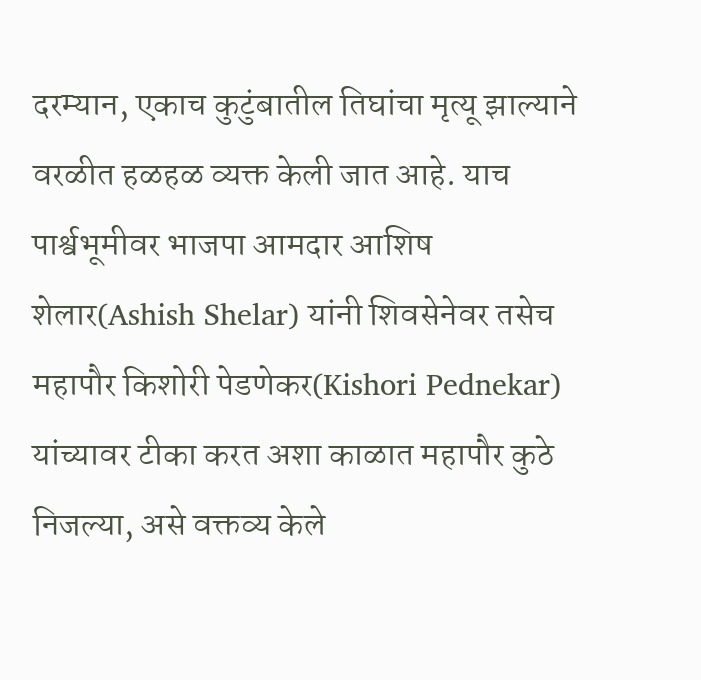दरम्यान, एकाच कुटुंबातील तिघांचा मृत्यू झाल्याने वरळीत हळहळ व्यक्त केली जात आहे. याच पार्श्वभूमीवर भाजपा आमदार आशिष शेलार(Ashish Shelar) यांनी शिवसेनेवर तसेच महापौर किशोरी पेडणेकर(Kishori Pednekar) यांच्यावर टीका करत अशा काळात महापौर कुठे निजल्या, असे वक्तव्य केले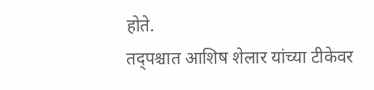होते.
तद्पश्चात आशिष शेलार यांच्या टीकेवर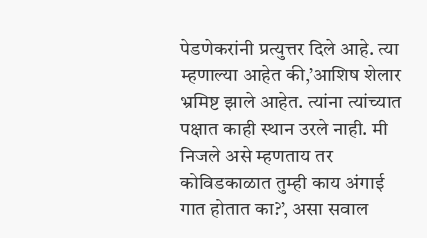पेडणेकरांनी प्रत्युत्तर दिले आहे. त्या म्हणाल्या आहेत की,’आशिष शेलार भ्रमिष्ट झाले आहेत. त्यांना त्यांच्यात पक्षात काही स्थान उरले नाही. मी निजले असे म्हणताय तर कोविडकाळात तुम्ही काय अंगाई गात होतात का?’, असा सवाल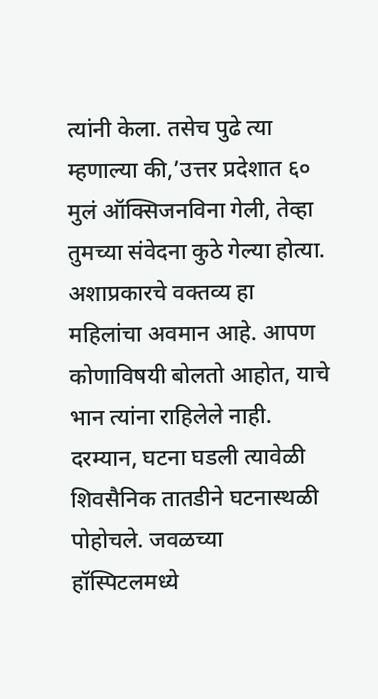त्यांनी केला. तसेच पुढे त्या म्हणाल्या की,’उत्तर प्रदेशात ६० मुलं ऑक्सिजनविना गेली, तेव्हा तुमच्या संवेदना कुठे गेल्या होत्या. अशाप्रकारचे वक्तव्य हा महिलांचा अवमान आहे. आपण कोणाविषयी बोलतो आहोत, याचे भान त्यांना राहिलेले नाही.
दरम्यान, घटना घडली त्यावेळी शिवसैनिक तातडीने घटनास्थळी पोहोचले. जवळच्या हॉस्पिटलमध्ये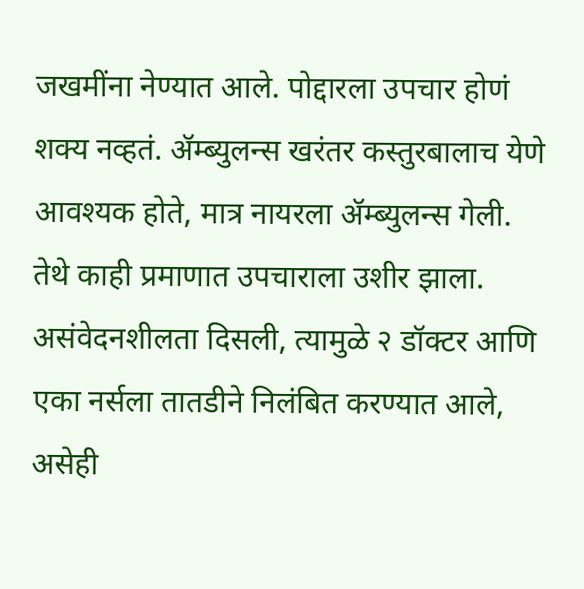जखमींना नेण्यात आले. पोद्दारला उपचार होणं शक्य नव्हतं. ॲम्ब्युलन्स खरंतर कस्तुरबालाच येणे आवश्यक होते, मात्र नायरला ॲम्ब्युलन्स गेली. तेथे काही प्रमाणात उपचाराला उशीर झाला. असंवेदनशीलता दिसली, त्यामुळे २ डॉक्टर आणि एका नर्सला तातडीने निलंबित करण्यात आले, असेही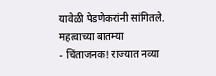यावेळी पेडणेकरांनी सांगितले.
महत्वाच्या बातम्या
- चिंताजनक! राज्यात नव्या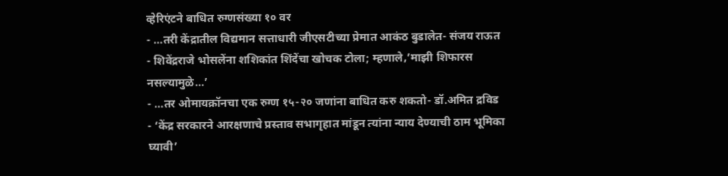व्हेरिएंटने बाधित रुग्णसंख्या १० वर
- …तरी केंद्रातील विद्यमान सत्ताधारी जीएसटीच्या प्रेमात आकंठ बुडालेत- संजय राऊत
- शिवेंद्रराजे भोसलेंना शशिकांत शिंदेंचा खोचक टोला; म्हणाले,’माझी शिफारस नसल्यामुळे…’
- …तर ओमायक्रॉनचा एक रुग्ण १५-२० जणांना बाधित करु शकतो- डॉ.अमित द्रविड
- ‘केंद्र सरकारने आरक्षणाचे प्रस्ताव सभागृहात मांडून त्यांना न्याय देण्याची ठाम भूमिका घ्यावी’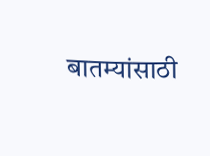बातम्यांसाठी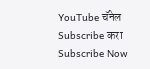YouTube चॅनेल Subscribe करा
Subscribe Now